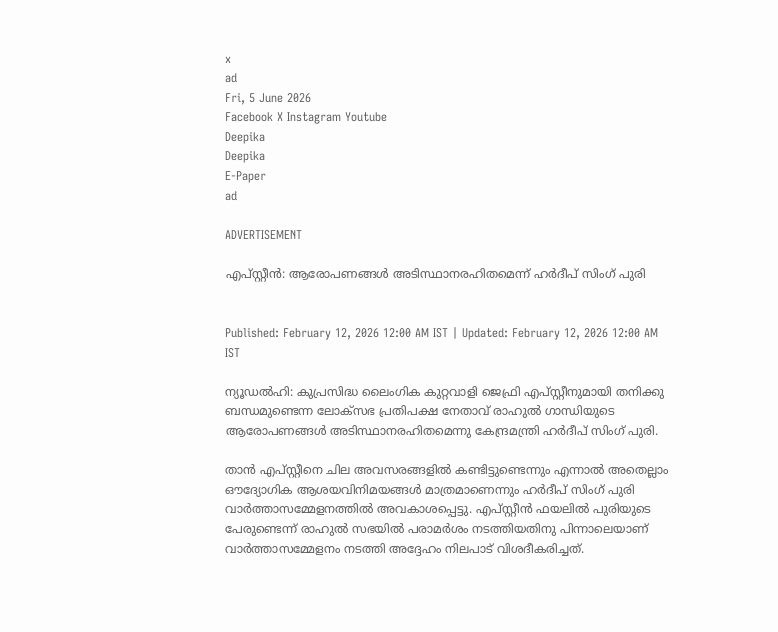x
ad
Fri, 5 June 2026
Facebook X Instagram Youtube
Deepika
Deepika
E-Paper
ad

ADVERTISEMENT

എപ്സ്റ്റീൻ: ആരോപണങ്ങൾ അടിസ്ഥാനരഹിതമെന്ന് ഹർദീപ് സിംഗ് പുരി


Published: February 12, 2026 12:00 AM IST | Updated: February 12, 2026 12:00 AM IST

ന്യൂഡൽഹി: കുപ്രസിദ്ധ ലൈംഗിക കുറ്റവാളി ജെഫ്രി എപ്സ്റ്റീനുമായി തനിക്കു ബന്ധമുണ്ടെന്ന ലോക്സഭ പ്രതിപക്ഷ നേതാവ് രാഹുൽ ഗാന്ധിയുടെ ആരോപണങ്ങൾ അടിസ്ഥാനരഹിതമെന്നു കേന്ദ്രമന്ത്രി ഹർദീപ് സിംഗ് പുരി.

താൻ എപ്സ്റ്റീനെ ചില അവസരങ്ങളിൽ കണ്ടിട്ടുണ്ടെന്നും എന്നാൽ അതെല്ലാം ഔദ്യോഗിക ആശയവിനിമയങ്ങൾ മാത്രമാണെന്നും ഹർദീപ് സിംഗ് പുരി വാർത്താസമ്മേളനത്തിൽ അവകാശപ്പെട്ടു. എപ്സ്റ്റീൻ ഫയലിൽ പുരിയുടെ പേരുണ്ടെന്ന് രാഹുൽ സഭയിൽ പരാമർശം നടത്തിയതിനു പിന്നാലെയാണ് വാർത്താസമ്മേളനം നടത്തി അദ്ദേഹം നിലപാട് വിശദീകരിച്ചത്.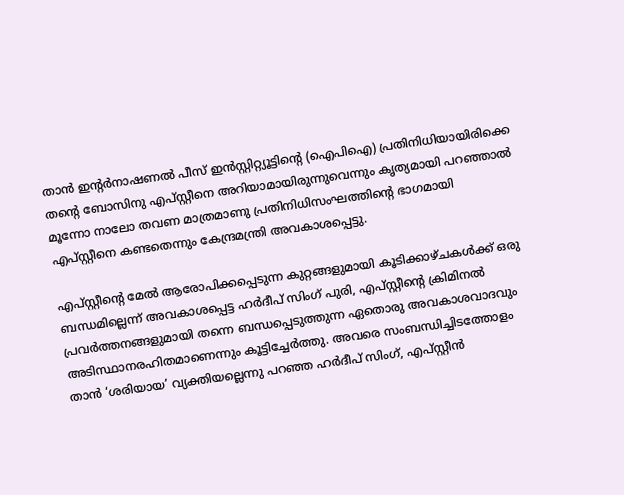താൻ ഇന്‍റർനാഷണൽ പീസ് ഇൻസ്റ്റിറ്റ്യൂട്ടിന്‍റെ (ഐപിഐ) പ്രതിനിധിയായിരിക്കെ തന്‍റെ ബോസിനു എപ്സ്റ്റീനെ അറിയാമായിരുന്നുവെന്നും കൃത്യമായി പറഞ്ഞാൽ മൂന്നോ നാലോ തവണ മാത്രമാണു പ്രതിനിധിസംഘത്തിന്‍റെ ഭാഗമായി എപ്സ്റ്റീനെ കണ്ടതെന്നും കേന്ദ്രമന്ത്രി അവകാശപ്പെട്ടു.

എപ്സ്റ്റീന്‍റെ മേൽ ആരോപിക്കപ്പെടുന്ന കുറ്റങ്ങളുമായി കൂടിക്കാഴ്ചകൾക്ക് ഒരു ബന്ധമില്ലെന്ന് അവകാശപ്പെട്ട ഹർദീപ് സിംഗ് പുരി, എപ്സ്റ്റീന്‍റെ ക്രിമിനൽ പ്രവർത്തനങ്ങളുമായി തന്നെ ബന്ധപ്പെടുത്തുന്ന ഏതൊരു അവകാശവാദവും അടിസ്ഥാനരഹിതമാണെന്നും കൂട്ടിച്ചേർത്തു. അവരെ സംബന്ധിച്ചിടത്തോളം താൻ ‘ശരിയായ’ വ്യക്തിയല്ലെന്നു പറഞ്ഞ ഹർദീപ് സിംഗ്, എപ്സ്റ്റീൻ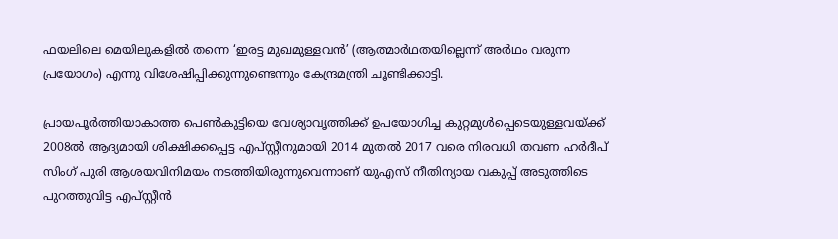ഫയലിലെ മെയിലുകളിൽ തന്നെ ‘ഇരട്ട മുഖമുള്ളവൻ’ (ആത്മാർഥതയില്ലെന്ന് അർഥം വരുന്ന പ്രയോഗം) എന്നു വിശേഷിപ്പിക്കുന്നുണ്ടെന്നും കേന്ദ്രമന്ത്രി ചൂണ്ടിക്കാട്ടി.

പ്രായപൂർത്തിയാകാത്ത പെണ്‍കുട്ടിയെ വേശ്യാവൃത്തിക്ക് ഉപയോഗിച്ച കുറ്റമുൾപ്പെടെയുള്ളവയ്ക്ക് 2008ൽ ആദ്യമായി ശിക്ഷിക്കപ്പെട്ട എപ്സ്റ്റീനുമായി 2014 മുതൽ 2017 വരെ നിരവധി തവണ ഹർദീപ് സിംഗ് പുരി ആശയവിനിമയം നടത്തിയിരുന്നുവെന്നാണ് യുഎസ് നീതിന്യായ വകുപ്പ് അടുത്തിടെ പുറത്തുവിട്ട എപ്സ്റ്റീൻ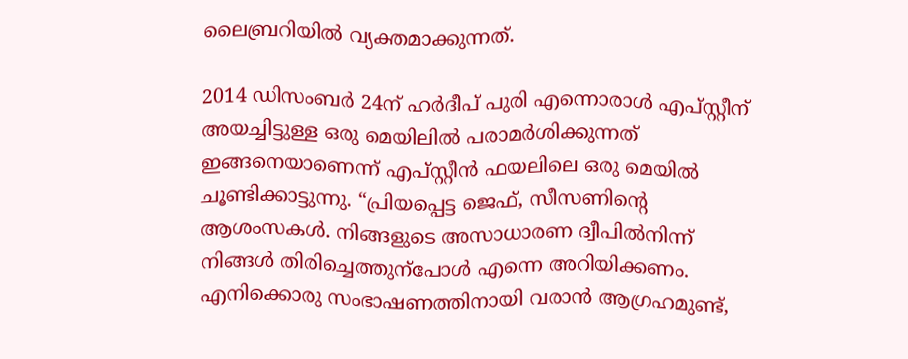ലൈബ്രറിയിൽ വ്യക്തമാക്കുന്നത്.

2014 ഡിസംബർ 24ന് ഹർദീപ് പുരി എന്നൊരാൾ എപ്സ്റ്റീന് അയച്ചിട്ടുള്ള ഒരു മെയിലിൽ പരാമർശിക്കുന്നത് ഇങ്ങനെയാണെന്ന് എപ്സ്റ്റീൻ ഫയലിലെ ഒരു മെയിൽ ചൂണ്ടിക്കാട്ടുന്നു. “പ്രിയപ്പെട്ട ജെഫ്, സീസണിന്‍റെ ആശംസകൾ. നിങ്ങളുടെ അസാധാരണ ദ്വീപിൽനിന്ന് നിങ്ങൾ തിരിച്ചെത്തുന്പോൾ എന്നെ അറിയിക്കണം. എനിക്കൊരു സംഭാഷണത്തിനായി വരാൻ ആഗ്രഹമുണ്ട്,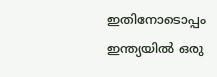ഇതിനോടൊപ്പം ഇന്ത്യയിൽ ഒരു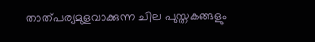താത്പര്യമുളവാക്കുന്ന ചില പുസ്തകങ്ങളും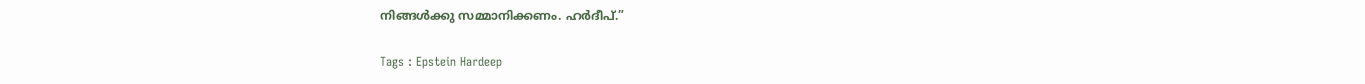നിങ്ങൾക്കു സമ്മാനിക്കണം. ഹർദീപ്.”

Tags : Epstein Hardeep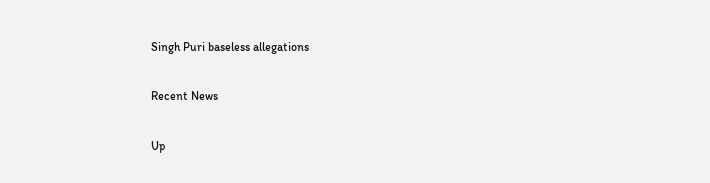Singh Puri baseless allegations

Recent News

Up